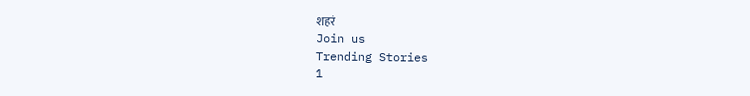शहरं
Join us
Trending Stories
1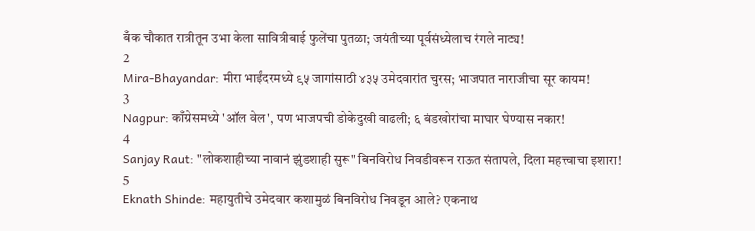बँक चौकात रात्रीतून उभा केला सावित्रीबाई फुलेंचा पुतळा; जयंतीच्या पूर्वसंध्येलाच रंगले नाट्य!
2
Mira-Bhayandar: मीरा भाईंदरमध्ये ९५ जागांसाठी ४३५ उमेदवारांत चुरस; भाजपात नाराजीचा सूर कायम!
3
Nagpur: काँग्रेसमध्ये 'ऑल वेल', पण भाजपची डोकेदुखी वाढली; ६ बंडखोरांचा माघार घेण्यास नकार!
4
Sanjay Raut: "लोकशाहीच्या नावानं झुंडशाही सुरू" बिनविरोध निवडीवरून राऊत संतापले, दिला महत्त्वाचा इशारा!
5
Eknath Shinde: महायुतीचे उमेदवार कशामुळं बिनविरोध निवडून आले? एकनाथ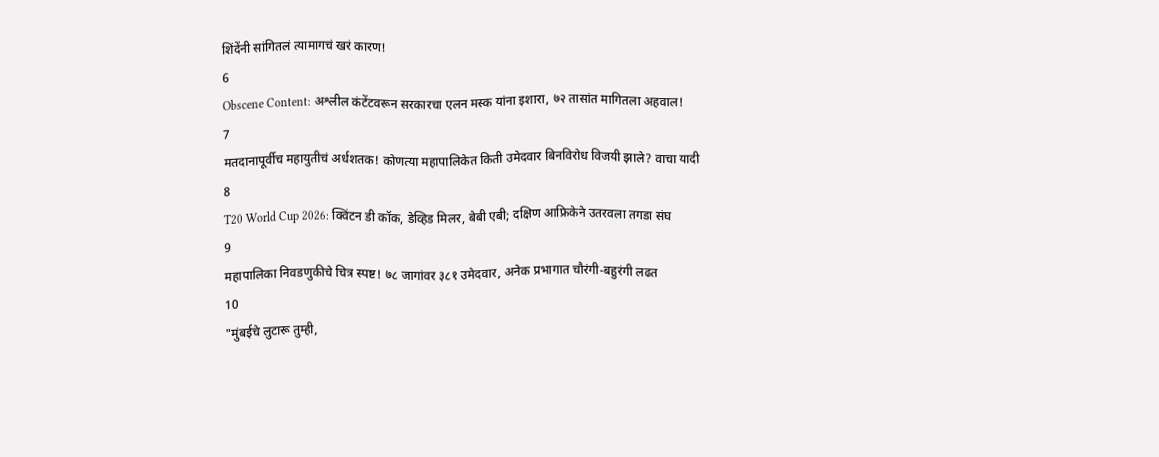शिंदेंनी सांगितलं त्यामागचं खरं कारण!
6
Obscene Content: अश्लील कंटेंटवरून सरकारचा एलन मस्क यांना इशारा, ७२ तासांत मागितला अहवाल!
7
मतदानापूर्वीच महायुतीचं अर्धशतक! कोणत्या महापालिकेत किती उमेदवार बिनविरोध विजयी झाले? वाचा यादी
8
T20 World Cup 2026: क्विंटन डी कॉक, डेव्हिड मिलर, बेबी एबी; दक्षिण आफ्रिकेने उतरवला तगडा संघ
9
महापालिका निवडणुकीचे चित्र स्पष्ट! ७८ जागांवर ३८१ उमेदवार, अनेक प्रभागात चौरंगी-बहुरंगी लढत
10
"मुंबईचे लुटारू तुम्ही,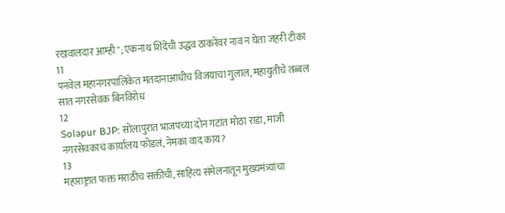रखवालदार आम्ही"; एकनाथ शिंदेंची उद्धव ठाकरेंवर नाव न घेता जहरी टीका
11
पनवेल महानगरपालिकेत मतदानाआधीच विजयाचा गुलाल, महायुतीचे तब्बल सात नगरसेवक बिनविरोध
12
Solapur BJP: सोलापुरात भाजपच्या दोन गटांत मोठा राडा, माजी नगरसेवकाचं कार्यालय फोडलं, नेमका वाद काय?
13
महाराष्ट्रात फक्त मराठीच सक्तीची, साहित्य संमेलनातून मुख्यमंत्र्यांचा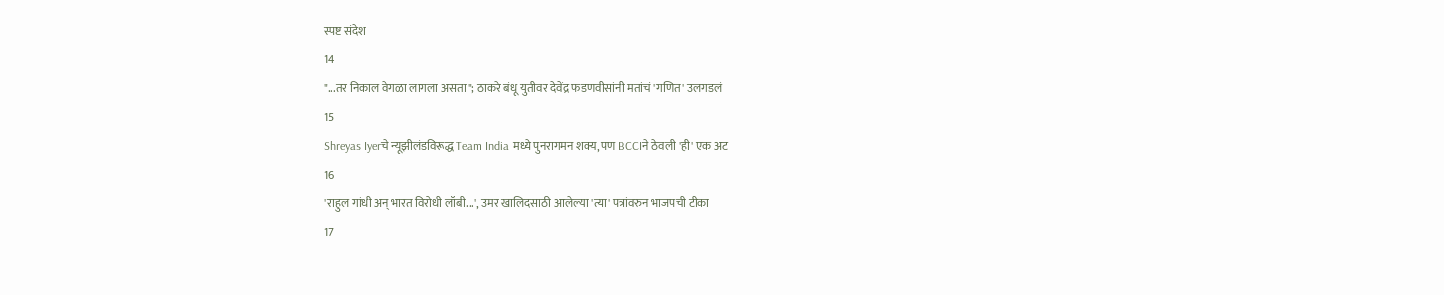स्पष्ट संदेश
14
"...तर निकाल वेगळा लागला असता"; ठाकरे बंधू युतीवर देवेंद्र फडणवीसांनी मतांचं 'गणित' उलगडलं
15
Shreyas Iyerचे न्यूझीलंडविरूद्ध Team India मध्ये पुनरागमन शक्य, पण BCCIने ठेवली 'ही' एक अट
16
'राहुल गांधी अन् भारत विरोधी लॉबी...', उमर खालिदसाठी आलेल्या 'त्या' पत्रांवरुन भाजपची टीका
17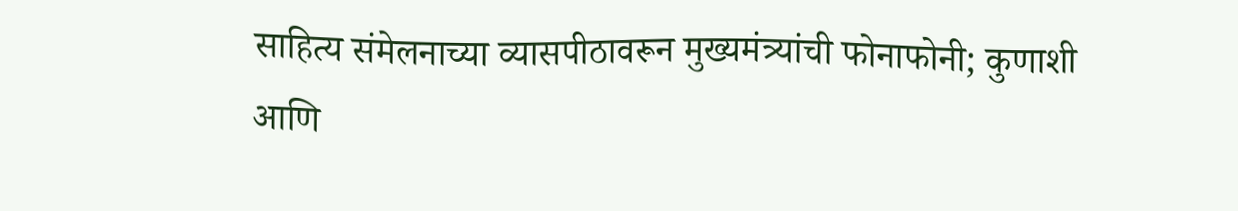साहित्य संमेलनाच्या व्यासपीठावरून मुख्यमंत्र्यांची फोनाफोनी; कुणाशी आणि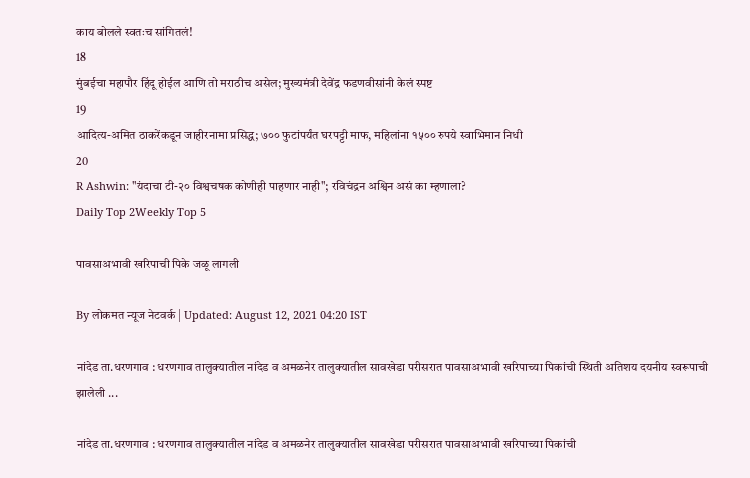काय बोलले स्वतःच सांगितलं!
18
मुंबईचा महापौर हिंदू होईल आणि तो मराठीच असेल; मुख्यमंत्री देवेंद्र फडणवीसांनी केलं स्पष्ट
19
आदित्य-अमित ठाकरेंकडून जाहीरनामा प्रसिद्ध; ७०० फुटांपर्यंत घरपट्टी माफ, महिलांना १५०० रुपये स्वाभिमान निधी
20
R Ashwin: "यंदाचा टी-२० विश्वचषक कोणीही पाहणार नाही"; रविचंद्रन अश्विन असं का म्हणाला?
Daily Top 2Weekly Top 5

पावसाअभावी खरिपाची पिके जळू लागली

By लोकमत न्यूज नेटवर्क | Updated: August 12, 2021 04:20 IST

नांदेड ता.धरणगाव : धरणगाव तालुक्यातील नांदेड व अमळनेर तालुक्यातील सावखेडा परीसरात पावसाअभावी खरिपाच्या पिकांची स्थिती अतिशय दयनीय स्वरूपाची झालेली ...

नांदेड ता.धरणगाव : धरणगाव तालुक्यातील नांदेड व अमळनेर तालुक्यातील सावखेडा परीसरात पावसाअभावी खरिपाच्या पिकांची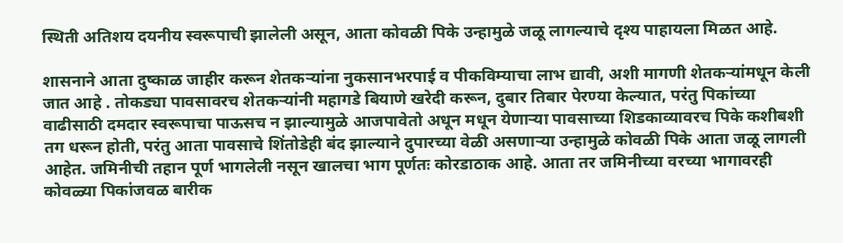स्थिती अतिशय दयनीय स्वरूपाची झालेली असून, आता कोवळी पिके उन्हामुळे जळू लागल्याचे दृश्य पाहायला मिळत आहे.

शासनाने आता दुष्काळ जाहीर करून शेतकऱ्यांना नुकसानभरपाई व पीकविम्याचा लाभ द्यावी, अशी मागणी शेतकऱ्यांमधून केली जात आहे . तोकड्या पावसावरच शेतकऱ्यांनी महागडे बियाणे खरेदी करून, दुबार तिबार पेरण्या केल्यात, परंतु पिकांच्या वाढीसाठी दमदार स्वरूपाचा पाऊसच न झाल्यामुळे आजपावेतो अधून मधून येणाऱ्या पावसाच्या शिडकाव्यावरच पिके कशीबशी तग धरून होती, परंतु आता पावसाचे शिंतोडेही बंद झाल्याने दुपारच्या वेळी असणाऱ्या उन्हामुळे कोवळी पिके आता जळू लागली आहेत. जमिनीची तहान पूर्ण भागलेली नसून खालचा भाग पूर्णतः कोरडाठाक आहे. आता तर जमिनीच्या वरच्या भागावरही कोवळ्या पिकांजवळ बारीक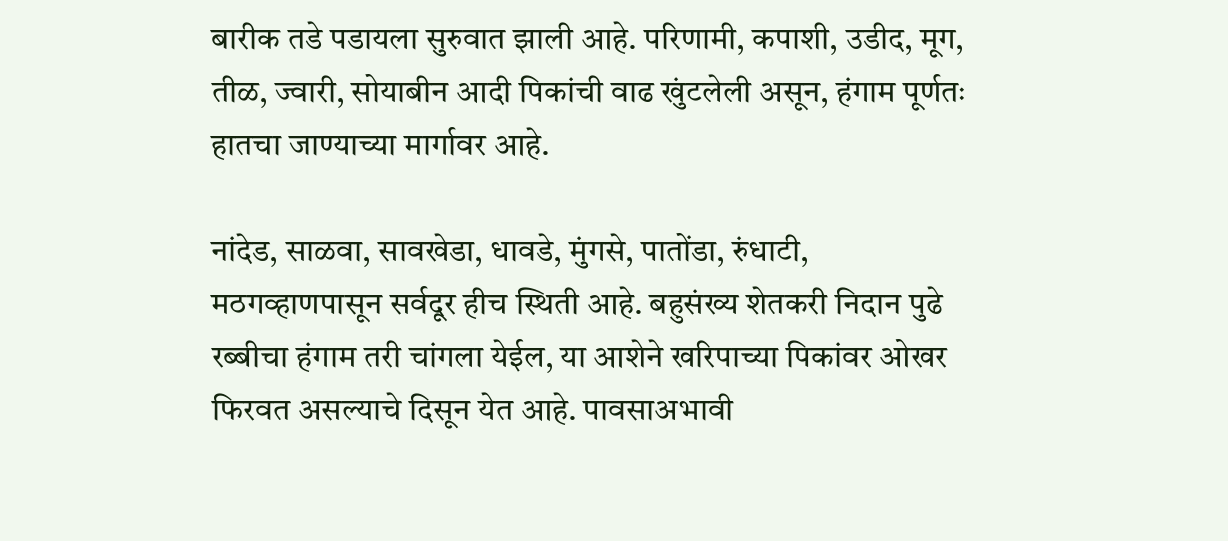बारीक तडे पडायला सुरुवात झाली आहे. परिणामी, कपाशी, उडीद, मूग, तीळ, ज्वारी, सोयाबीन आदी पिकांची वाढ खुंटलेली असून, हंगाम पूर्णतः हातचा जाण्याच्या मार्गावर आहे.

नांदेड, साळवा, सावखेडा, धावडे, मुंगसे, पातोंडा, रुंधाटी, मठगव्हाणपासून सर्वदूर हीच स्थिती आहे. बहुसंख्य शेतकरी निदान पुढे रब्बीचा हंगाम तरी चांगला येईल, या आशेने खरिपाच्या पिकांवर ओखर फिरवत असल्याचे दिसून येत आहे. पावसाअभावी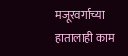मजूरवर्गाच्या हातालाही काम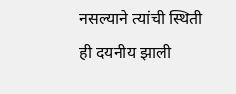नसल्याने त्यांची स्थिती ही दयनीय झाली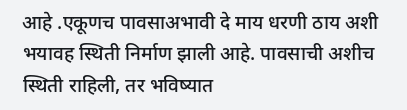आहे .एकूणच पावसाअभावी दे माय धरणी ठाय अशी भयावह स्थिती निर्माण झाली आहे. पावसाची अशीच स्थिती राहिली, तर भविष्यात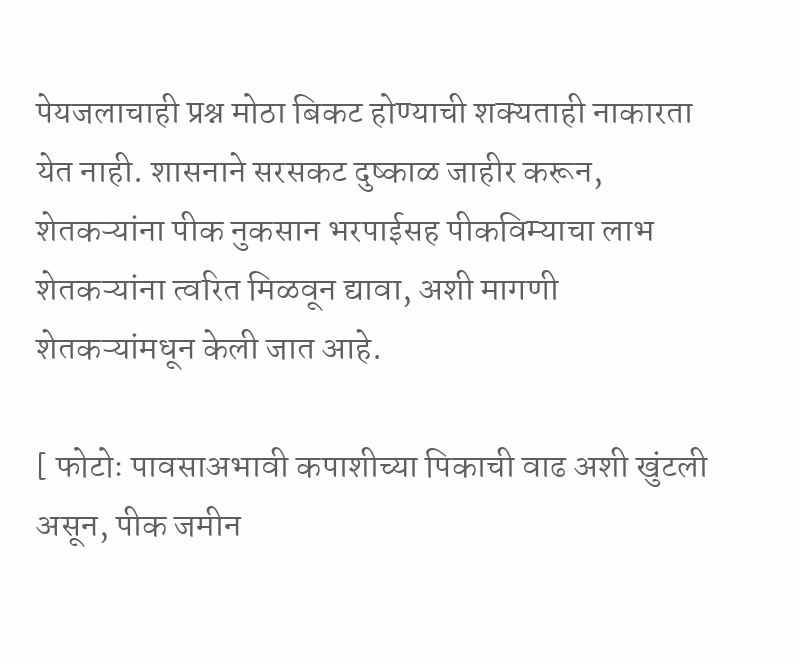पेयजलाचाही प्रश्न मोठा बिकट होण्याची शक्यताही नाकारता येत नाही. शासनाने सरसकट दुष्काळ जाहीर करून, शेतकऱ्यांना पीक नुकसान भरपाईसह पीकविम्याचा लाभ शेतकऱ्यांना त्वरित मिळवून द्यावा, अशी मागणी शेतकऱ्यांमधून केली जात आहे.

[ फोटोः पावसाअभावी कपाशीच्या पिकाची वाढ अशी खुंटली असून, पीक जमीन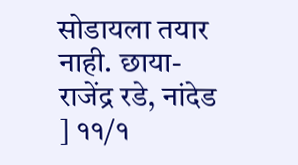सोडायला तयार नाही. छाया- राजेंद्र रडे, नांदेड ] ११/१